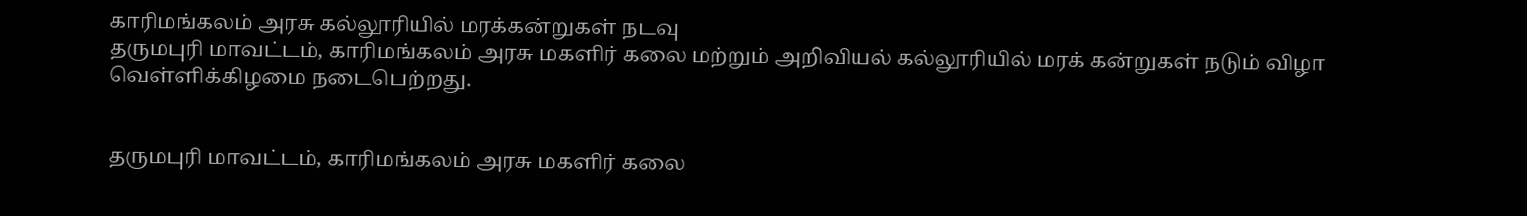காரிமங்கலம் அரசு கல்லூரியில் மரக்கன்றுகள் நடவு
தருமபுரி மாவட்டம், காரிமங்கலம் அரசு மகளிர் கலை மற்றும் அறிவியல் கல்லூரியில் மரக் கன்றுகள் நடும் விழா வெள்ளிக்கிழமை நடைபெற்றது.


தருமபுரி மாவட்டம், காரிமங்கலம் அரசு மகளிர் கலை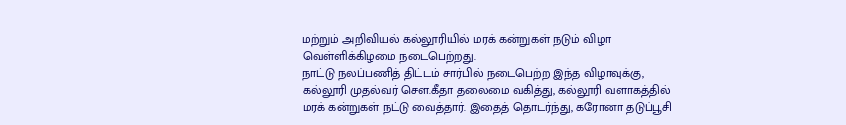மற்றும் அறிவியல் கல்லூரியில் மரக் கன்றுகள் நடும் விழா வெள்ளிக்கிழமை நடைபெற்றது.
நாட்டு நலப்பணித் திட்டம் சார்பில் நடைபெற்ற இந்த விழாவுக்கு, கல்லூரி முதல்வர் சௌ.கீதா தலைமை வகித்து, கல்லூரி வளாகத்தில் மரக் கன்றுகள் நட்டு வைத்தார். இதைத் தொடர்ந்து, கரோனா தடுப்பூசி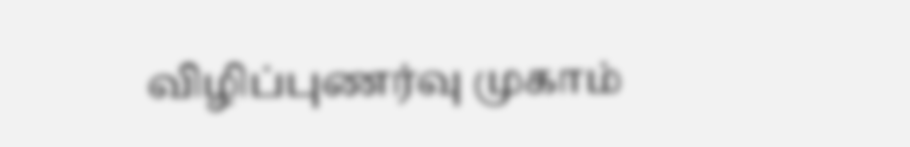விழிப்புணர்வு முகாம்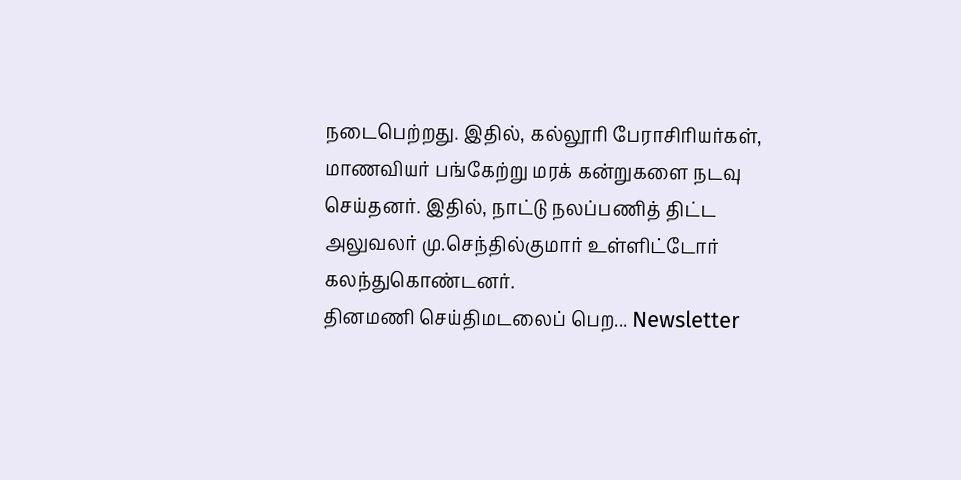நடைபெற்றது. இதில், கல்லூரி பேராசிரியர்கள், மாணவியர் பங்கேற்று மரக் கன்றுகளை நடவு செய்தனர். இதில், நாட்டு நலப்பணித் திட்ட அலுவலர் மு.செந்தில்குமார் உள்ளிட்டோர் கலந்துகொண்டனர்.
தினமணி செய்திமடலைப் பெற... Newsletter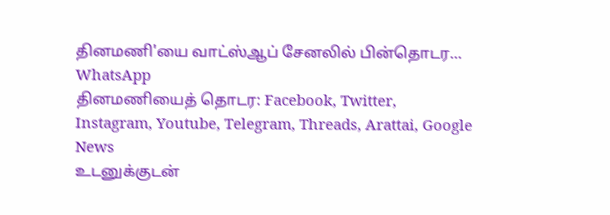தினமணி'யை வாட்ஸ்ஆப் சேனலில் பின்தொடர... WhatsApp
தினமணியைத் தொடர: Facebook, Twitter, Instagram, Youtube, Telegram, Threads, Arattai, Google News
உடனுக்குடன்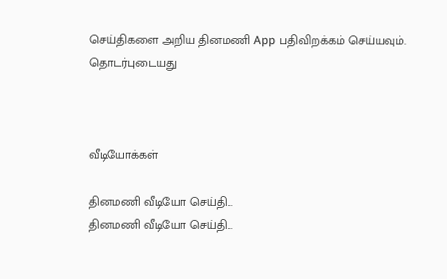செய்திகளை அறிய தினமணி App பதிவிறக்கம் செய்யவும்.
தொடர்புடையது



வீடியோக்கள்

தினமணி வீடியோ செய்தி...
தினமணி வீடியோ செய்தி...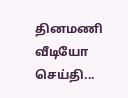தினமணி வீடியோ செய்தி...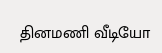தினமணி வீடியோ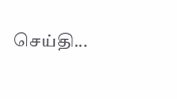செய்தி...